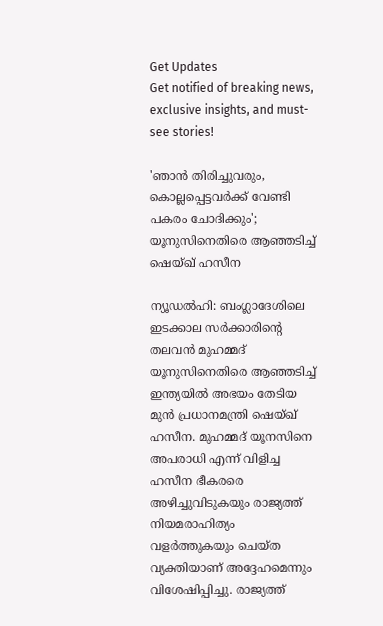Get Updates
Get notified of breaking news, exclusive insights, and must-see stories!

'ഞാൻ തിരിച്ചുവരും, കൊല്ലപ്പെട്ടവർക്ക് വേണ്ടി പകരം ചോദിക്കും'; യൂനുസിനെതിരെ ആഞ്ഞടിച്ച് ഷെയ്ഖ് ഹസീന

ന്യൂഡൽഹി: ബംഗ്ലാദേശിലെ ഇടക്കാല സർക്കാരിന്റെ തലവൻ മുഹമ്മദ് യൂനുസിനെതിരെ ആഞ്ഞടിച്ച് ഇന്ത്യയിൽ അഭയം തേടിയ മുൻ പ്രധാനമന്ത്രി ഷെയ്ഖ് ഹസീന. മുഹമ്മദ് യൂനസിനെ അപരാധി എന്ന് വിളിച്ച ഹസീന ഭീകരരെ അഴിച്ചുവിടുകയും രാജ്യത്ത് നിയമരാഹിത്യം വളർത്തുകയും ചെയ്‌ത വ്യക്തിയാണ് അദ്ദേഹമെന്നും വിശേഷിപ്പിച്ചു. രാജ്യത്ത്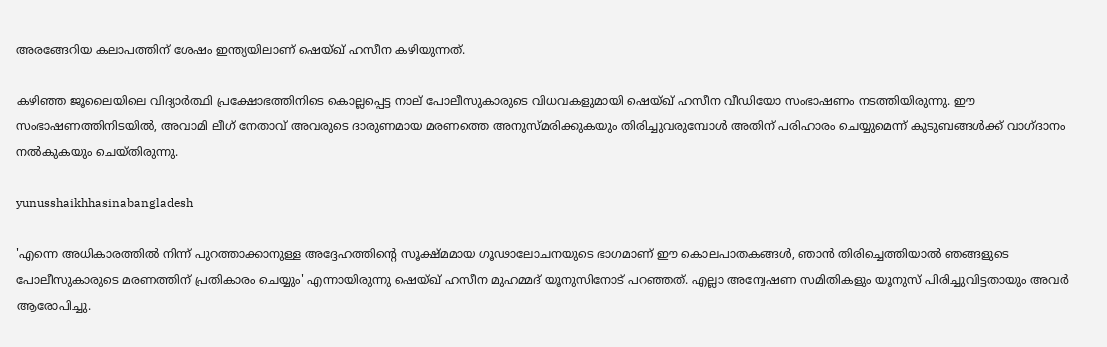അരങ്ങേറിയ കലാപത്തിന് ശേഷം ഇന്ത്യയിലാണ് ഷെയ്ഖ് ഹസീന കഴിയുന്നത്.

കഴിഞ്ഞ ജൂലൈയിലെ വിദ്യാർത്ഥി പ്രക്ഷോഭത്തിനിടെ കൊല്ലപ്പെട്ട നാല് പോലീസുകാരുടെ വിധവകളുമായി ഷെയ്ഖ് ഹസീന വീഡിയോ സംഭാഷണം നടത്തിയിരുന്നു. ഈ സംഭാഷണത്തിനിടയിൽ, അവാമി ലീഗ് നേതാവ് അവരുടെ ദാരുണമായ മരണത്തെ അനുസ്‌മരിക്കുകയും തിരിച്ചുവരുമ്പോൾ അതിന് പരിഹാരം ചെയ്യുമെന്ന് കുടുബങ്ങൾക്ക് വാഗ്‌ദാനം നൽകുകയും ചെയ്‌തിരുന്നു.

yunusshaikhhasinabangladesh

'എന്നെ അധികാരത്തിൽ നിന്ന് പുറത്താക്കാനുള്ള അദ്ദേഹത്തിന്റെ സൂക്ഷ്‌മമായ ഗൂഢാലോചനയുടെ ഭാഗമാണ് ഈ കൊലപാതകങ്ങൾ, ഞാൻ തിരിച്ചെത്തിയാൽ ഞങ്ങളുടെ പോലീസുകാരുടെ മരണത്തിന് പ്രതികാരം ചെയ്യും' എന്നായിരുന്നു ഷെയ്ഖ് ഹസീന മുഹമ്മദ് യൂനുസിനോട് പറഞ്ഞത്. എല്ലാ അന്വേഷണ സമിതികളും യൂനുസ് പിരിച്ചുവിട്ടതായും അവർ ആരോപിച്ചു.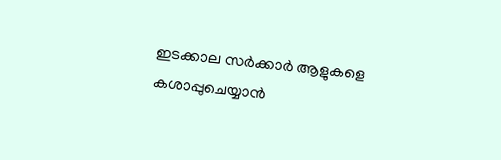ഇടക്കാല സർക്കാർ ആളുകളെ കശാപ്പുചെയ്യാൻ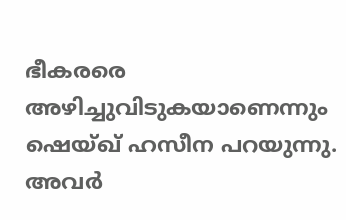ഭീകരരെ അഴിച്ചുവിടുകയാണെന്നും ഷെയ്ഖ് ഹസീന പറയുന്നു. അവർ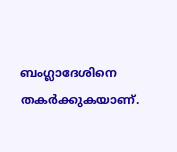ബംഗ്ലാദേശിനെ തകർക്കുകയാണ്.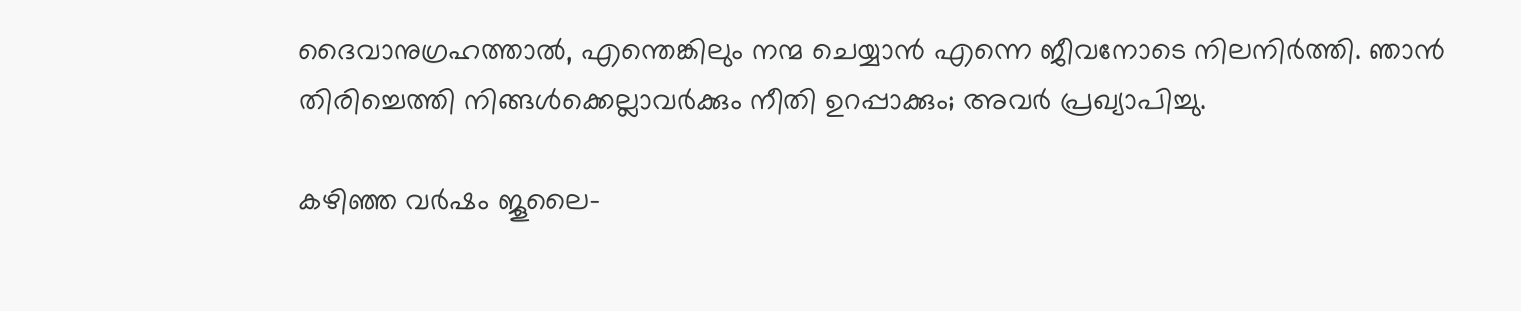ദൈവാനുഗ്രഹത്താൽ, എന്തെങ്കിലും നന്മ ചെയ്യാൻ എന്നെ ജീവനോടെ നിലനിർത്തി. ഞാൻ തിരിച്ചെത്തി നിങ്ങൾക്കെല്ലാവർക്കും നീതി ഉറപ്പാക്കും; അവർ പ്രഖ്യാപിച്ചു.

കഴിഞ്ഞ വർഷം ജൂലൈ-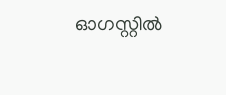ഓഗസ്റ്റിൽ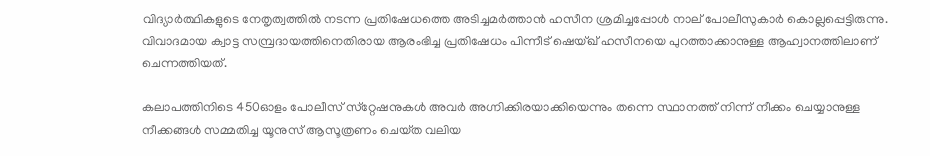വിദ്യാർത്ഥികളുടെ നേതൃത്വത്തിൽ നടന്ന പ്രതിഷേധത്തെ അടിച്ചമർത്താൻ ഹസീന ശ്രമിച്ചപ്പോൾ നാല് പോലീസുകാർ കൊല്ലപ്പെട്ടിരുന്നു. വിവാദമായ ക്വാട്ട സമ്പ്രദായത്തിനെതിരായ ആരംഭിച്ച പ്രതിഷേധം പിന്നീട് ഷെയ്ഖ് ഹസീനയെ പുറത്താക്കാനുള്ള ആഹ്വാനത്തിലാണ് ചെന്നത്തിയത്.

കലാപത്തിനിടെ 450ഓളം പോലീസ് സ്‌റ്റേഷനുകൾ അവർ അഗ്നിക്കിരയാക്കിയെന്നും തന്നെ സ്ഥാനത്ത് നിന്ന് നീക്കം ചെയ്യാനുള്ള നീക്കങ്ങൾ സമ്മതിച്ച യൂനുസ് ആസൂത്രണം ചെയ്‌ത വലിയ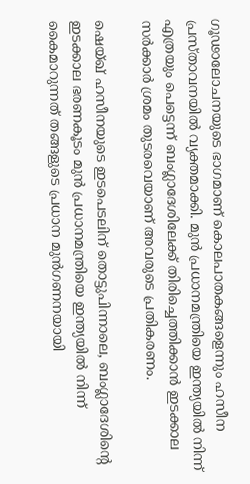ഗൂഢാലോചനയുടെ ഭാഗമാണ് കൊലപാതകങ്ങളെന്നും ഹസീന പ്രസ്‌താവനയിൽ വ്യക്തമാക്കി. മുൻ പ്രധാനമന്ത്രിയെ ഇന്ത്യയിൽ നിന്ന് എത്രയും പെട്ടെന്ന് ബംഗ്ലാദേശിലേക്ക് തിരിച്ചെത്തിക്കാൻ ഇടക്കാല സർക്കാർ ശ്രമം തുടരവെയാണ് അവരുടെ പ്രതികരണം.

ഷെയ്ഖ് ഹസീനയുടെ ഇടപെടലിന് തൊട്ടുപിന്നാലെ, ബംഗ്ലാദേശിന്റെ ഇടക്കാല ഭരണകൂടം മുൻ പ്രധാനമന്ത്രിയെ ഇന്ത്യയിൽ നിന്ന് കൈമാറുന്നത് തങ്ങളുടെ പ്രധാന മുൻഗണനയായി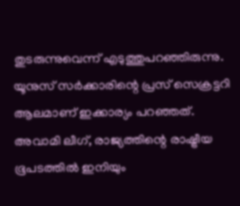തുടരുന്നുവെന്ന് എടുത്തുപറഞ്ഞിരുന്നു. യൂനുസ് സർക്കാരിന്റെ പ്രസ് സെക്രട്ടറി ആലമാണ് ഇക്കാര്യം പറഞ്ഞത്. അവാമി ലീഗ്, രാജ്യത്തിന്റെ രാഷ്ട്രീയ ഭൂപടത്തിൽ ഇനിയും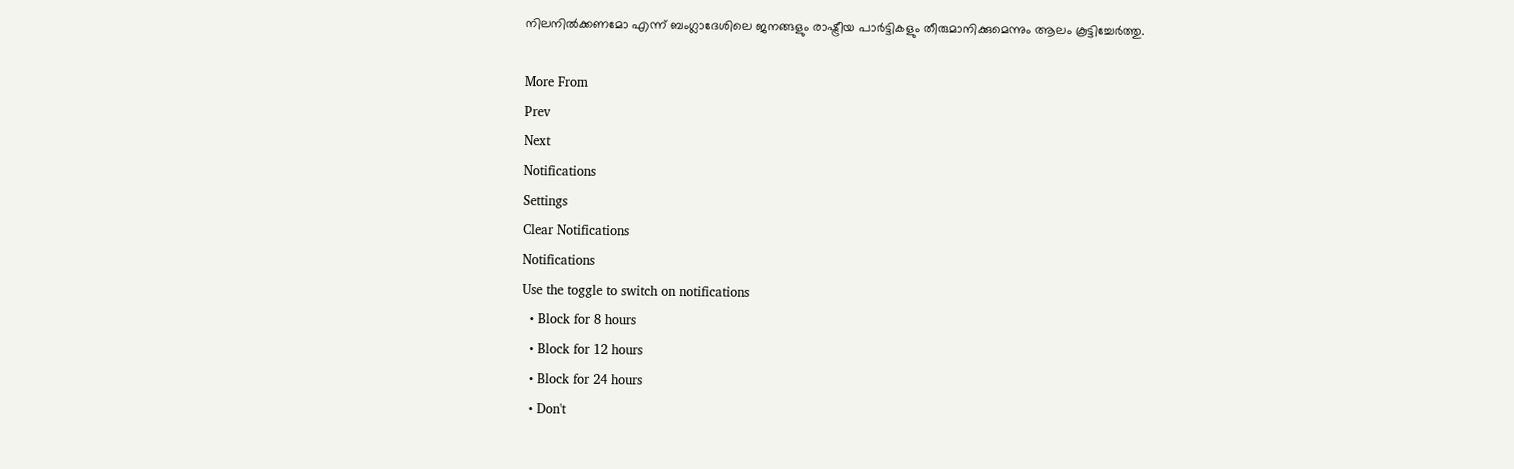നിലനിൽക്കണമോ എന്ന് ബംഗ്ലാദേശിലെ ജനങ്ങളും രാഷ്ട്രീയ പാർട്ടികളും തീരുമാനിക്കുമെന്നും ആലം കൂട്ടിച്ചേർത്തു.

More From
Prev
Next
Notifications
Settings
Clear Notifications
Notifications
Use the toggle to switch on notifications
  • Block for 8 hours
  • Block for 12 hours
  • Block for 24 hours
  • Don't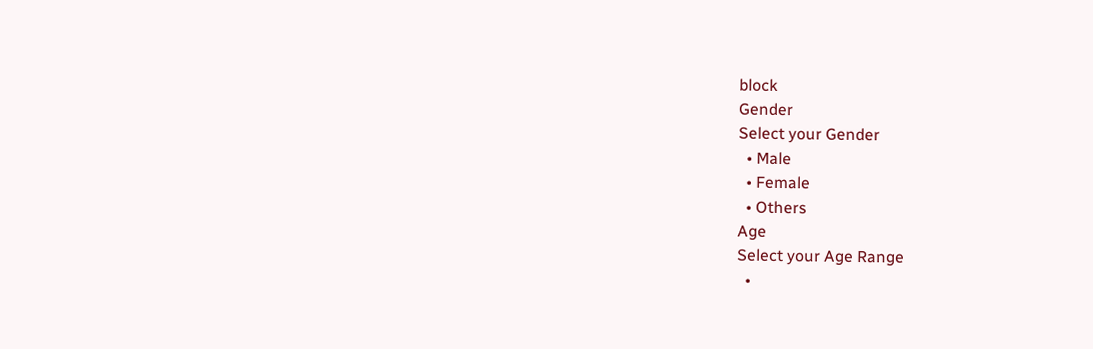block
Gender
Select your Gender
  • Male
  • Female
  • Others
Age
Select your Age Range
  •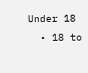Under 18
  • 18 to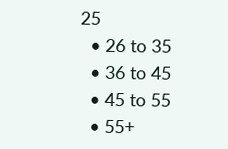25
  • 26 to 35
  • 36 to 45
  • 45 to 55
  • 55+